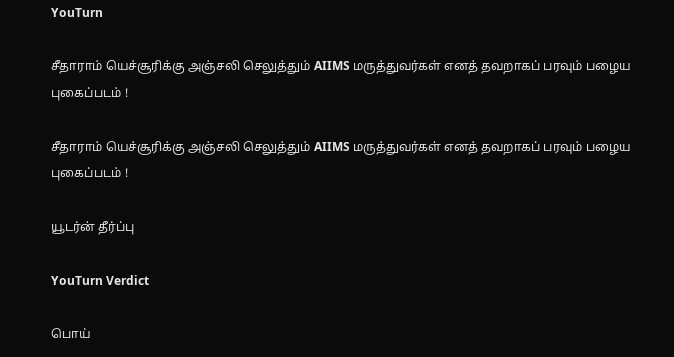YouTurn

சீதாராம் யெச்சூரிக்கு அஞ்சலி செலுத்தும் AIIMS மருத்துவர்கள் எனத் தவறாகப் பரவும் பழைய புகைப்படம் !

சீதாராம் யெச்சூரிக்கு அஞ்சலி செலுத்தும் AIIMS மருத்துவர்கள் எனத் தவறாகப் பரவும் பழைய புகைப்படம் !

யூடர்ன் தீர்ப்பு

YouTurn Verdict

பொய்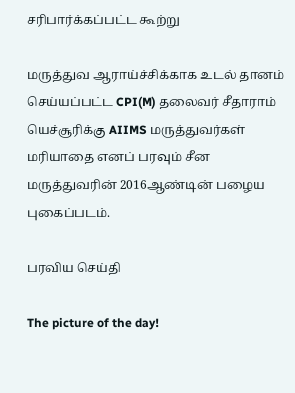சரிபார்க்கப்பட்ட கூற்று

மருத்துவ ஆராய்ச்சிக்காக உடல் தானம் செய்யப்பட்ட CPI(M) தலைவர் சீதாராம் யெச்சூரிக்கு AIIMS மருத்துவர்கள் மரியாதை எனப் பரவும் சீன மருத்துவரின் 2016ஆண்டின் பழைய புகைப்படம்.

பரவிய செய்தி

The picture of the day!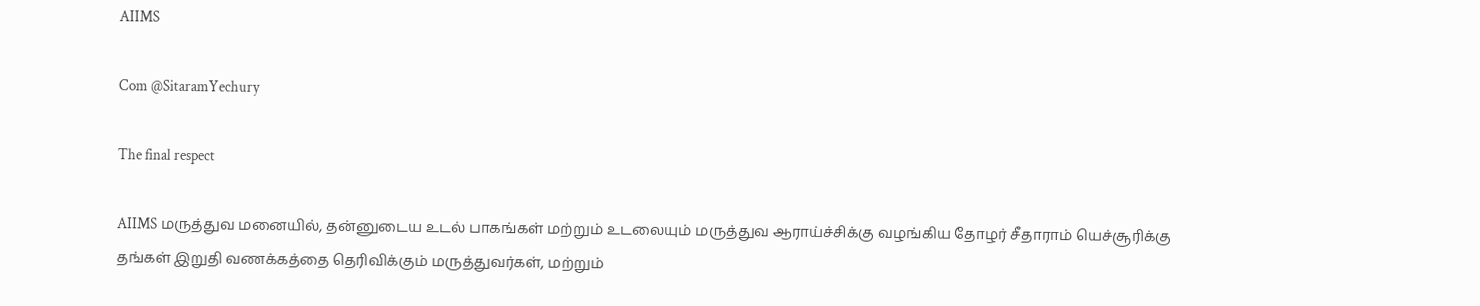AIIMS

Com @SitaramYechury

The final respect

AIIMS மருத்துவ மனையில், தன்னுடைய உடல் பாகங்கள் மற்றும் உடலையும் மருத்துவ ஆராய்ச்சிக்கு வழங்கிய தோழர் சீதாராம் யெச்சூரிக்கு தங்கள் இறுதி வணக்கத்தை தெரிவிக்கும் மருத்துவர்கள், மற்றும்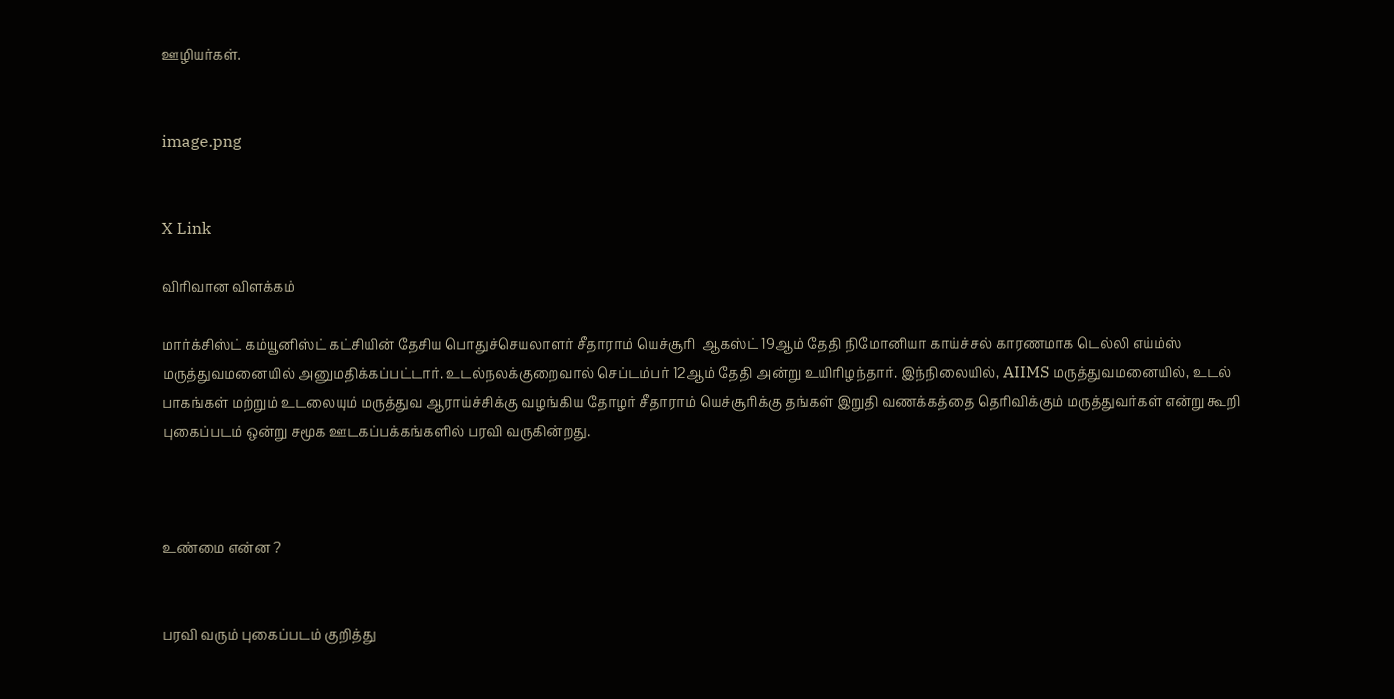ஊழியர்கள்.


image.png


X Link

விரிவான விளக்கம்

மார்க்சிஸ்ட் கம்யூனிஸ்ட் கட்சியின் தேசிய பொதுச்செயலாளர் சீதாராம் யெச்சூரி  ஆகஸ்ட் 19ஆம் தேதி நிமோனியா காய்ச்சல் காரணமாக டெல்லி எய்ம்ஸ் மருத்துவமனையில் அனுமதிக்கப்பட்டார். உடல்நலக்குறைவால் செப்டம்பர் 12ஆம் தேதி அன்று உயிரிழந்தார். இந்நிலையில், AIIMS மருத்துவமனையில், உடல் பாகங்கள் மற்றும் உடலையும் மருத்துவ ஆராய்ச்சிக்கு வழங்கிய தோழர் சீதாராம் யெச்சூரிக்கு தங்கள் இறுதி வணக்கத்தை தெரிவிக்கும் மருத்துவர்கள் என்று கூறி புகைப்படம் ஒன்று சமூக ஊடகப்பக்கங்களில் பரவி வருகின்றது.



உண்மை என்ன ?


பரவி வரும் புகைப்படம் குறித்து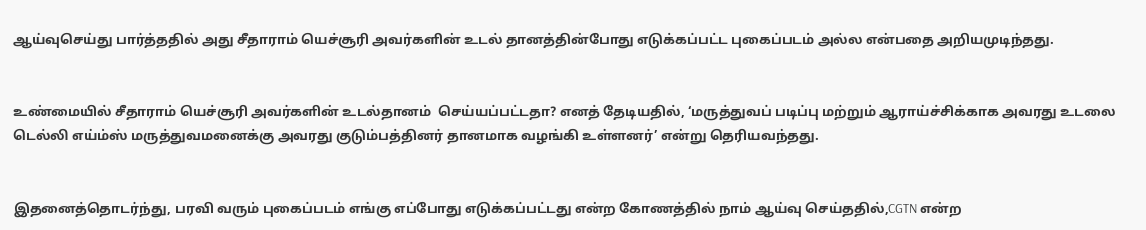ஆய்வுசெய்து பார்த்ததில் அது சீதாராம் யெச்சூரி அவர்களின் உடல் தானத்தின்போது எடுக்கப்பட்ட புகைப்படம் அல்ல என்பதை அறியமுடிந்தது.


உண்மையில் சீதாராம் யெச்சூரி அவர்களின் உடல்தானம்  செய்யப்பட்டதா? எனத் தேடியதில், ‘மருத்துவப் படிப்பு மற்றும் ஆராய்ச்சிக்காக அவரது உடலை டெல்லி எய்ம்ஸ் மருத்துவமனைக்கு அவரது குடும்பத்தினர் தானமாக வழங்கி உள்ளனர்’ என்று தெரியவந்தது.


இதனைத்தொடர்ந்து, பரவி வரும் புகைப்படம் எங்கு எப்போது எடுக்கப்பட்டது என்ற கோணத்தில் நாம் ஆய்வு செய்ததில்,CGTN என்ற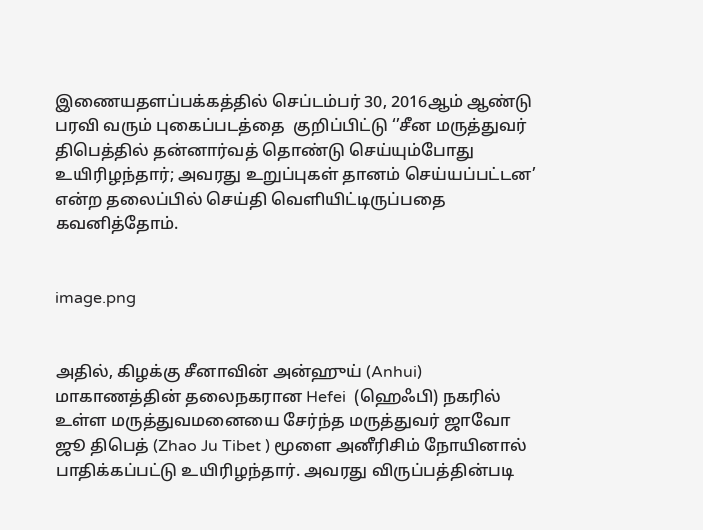இணையதளப்பக்கத்தில் செப்டம்பர் 30, 2016ஆம் ஆண்டு பரவி வரும் புகைப்படத்தை  குறிப்பிட்டு ‘’சீன மருத்துவர் திபெத்தில் தன்னார்வத் தொண்டு செய்யும்போது உயிரிழந்தார்; அவரது உறுப்புகள் தானம் செய்யப்பட்டன’ என்ற தலைப்பில் செய்தி வெளியிட்டிருப்பதை கவனித்தோம்.


image.png


அதில், கிழக்கு சீனாவின் அன்ஹுய் (Anhui) மாகாணத்தின் தலைநகரான Hefei  (ஹெஃபி) நகரில் உள்ள மருத்துவமனையை சேர்ந்த மருத்துவர் ஜாவோ ஜூ திபெத் (Zhao Ju Tibet ) மூளை அனீரிசிம் நோயினால் பாதிக்கப்பட்டு உயிரிழந்தார். அவரது விருப்பத்தின்படி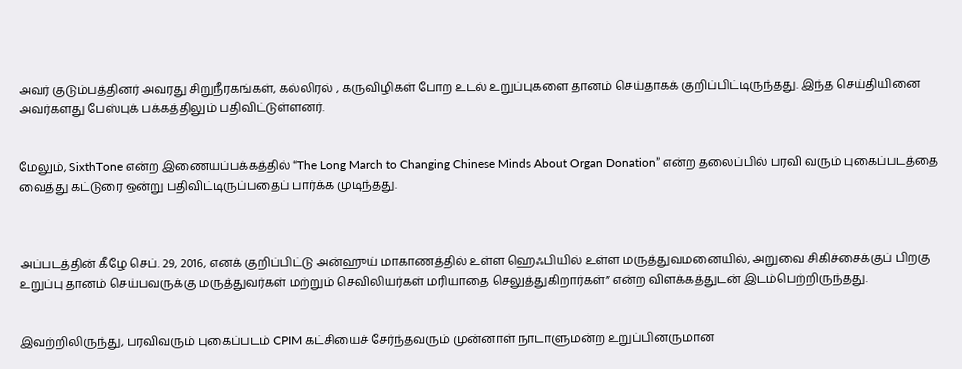அவர் குடும்பத்தினர் அவரது சிறுநீரகங்கள், கல்லிரல் , கருவிழிகள் போற உடல் உறுப்புகளை தானம் செய்தாகக் குறிப்பிட்டிருந்தது. இந்த செய்தியினை அவர்களது பேஸ்புக் பக்கத்திலும் பதிவிட்டுள்ளனர்.


மேலும், SixthTone என்ற இணையப்பக்கத்தில் “The Long March to Changing Chinese Minds About Organ Donation” என்ற தலைப்பில் பரவி வரும் புகைப்படத்தை வைத்து கட்டுரை ஒன்று பதிவிட்டிருப்பதைப் பார்க்க முடிந்தது.



அப்படத்தின் கீழே செப். 29, 2016, எனக் குறிப்பிட்டு அன்ஹுய் மாகாணத்தில் உள்ள ஹெஃபியில் உள்ள மருத்துவமனையில், அறுவை சிகிச்சைக்குப் பிறகு உறுப்பு தானம் செய்பவருக்கு மருத்துவர்கள் மற்றும் செவிலியர்கள் மரியாதை செலுத்துகிறார்கள்” என்ற விளக்கத்துடன் இடம்பெற்றிருந்தது.


இவற்றிலிருந்து, பரவிவரும் புகைப்படம் CPIM கட்சியைச் சேர்ந்தவரும் முன்னாள் நாடாளுமன்ற உறுப்பினருமான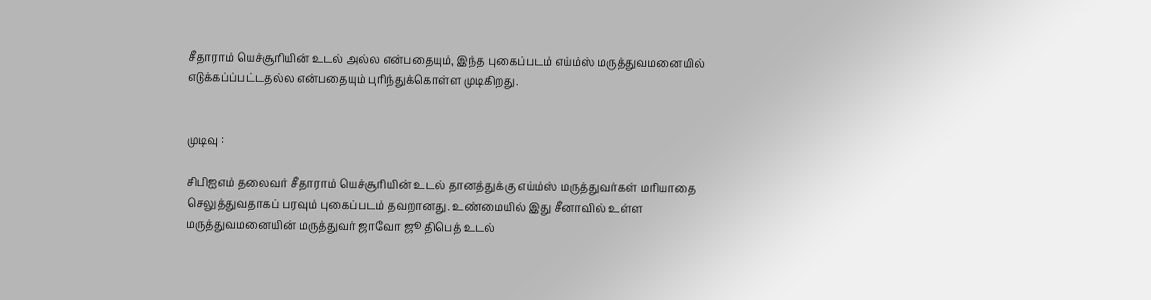சீதாராம் யெச்சூரியின் உடல் அல்ல என்பதையும், இந்த புகைப்படம் எய்ம்ஸ் மருத்துவமனையில் எடுக்கப்ப்பட்டதல்ல என்பதையும் புரிந்துக்கொள்ள முடிகிறது.


முடிவு :

சிபிஐஎம் தலைவர் சீதாராம் யெச்சூரியின் உடல் தானத்துக்கு எய்ம்ஸ் மருத்துவர்கள் மரியாதை செலுத்துவதாகப் பரவும் புகைப்படம் தவறானது. உண்மையில் இது சீனாவில் உள்ள மருத்துவமனையின் மருத்துவர் ஜாவோ ஜூ திபெத் உடல்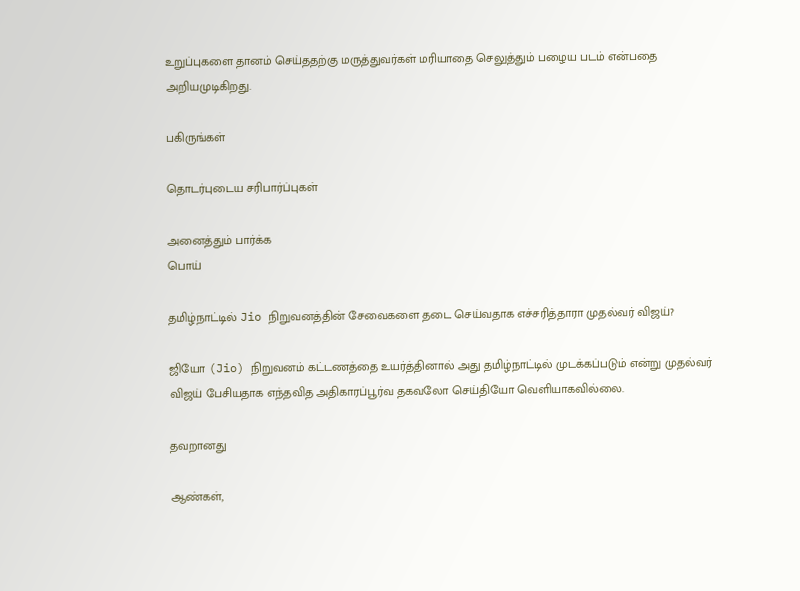உறுப்புகளை தானம் செய்ததற்கு மருத்துவர்கள் மரியாதை செலுத்தும் பழைய படம் என்பதை அறியமுடிகிறது.

பகிருங்கள்

தொடர்புடைய சரிபார்ப்புகள்

அனைத்தும் பார்க்க
பொய்

தமிழ்நாட்டில் Jio நிறுவனத்தின் சேவைகளை தடை செய்வதாக எச்சரித்தாரா முதல்வர் விஜய்?

ஜியோ (Jio) நிறுவனம் கட்டணத்தை உயர்த்தினால் அது தமிழ்நாட்டில் முடக்கப்படும் என்று முதல்வர் விஜய் பேசியதாக எந்தவித அதிகாரப்பூர்வ தகவலோ செய்தியோ வெளியாகவில்லை.

தவறானது

ஆண்கள்,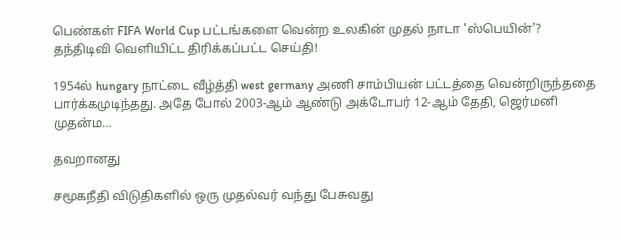பெண்கள் FIFA World Cup பட்டங்களை வென்ற உலகின் முதல் நாடா 'ஸ்பெயின்'? தந்திடிவி வெளியிட்ட திரிக்கப்பட்ட செய்தி!

1954ல் hungary நாட்டை வீழ்த்தி west germany அணி சாம்பியன் பட்டத்தை வென்றிருந்ததை பார்க்கமுடிந்தது. அதே போல் 2003-ஆம் ஆண்டு அக்டோபர் 12-ஆம் தேதி, ஜெர்மனி முதன்ம…

தவறானது

சமூகநீதி விடுதிகளில் ஒரு முதல்வர் வந்து பேசுவது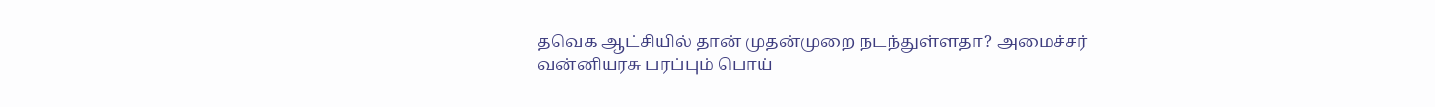தவெக ஆட்சியில் தான் முதன்முறை நடந்துள்ளதா? அமைச்சர் வன்னியரசு பரப்பும் பொய்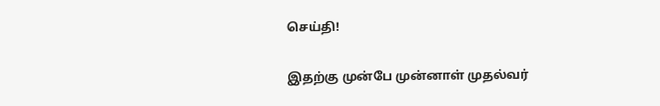செய்தி!

இதற்கு முன்பே முன்னாள் முதல்வர்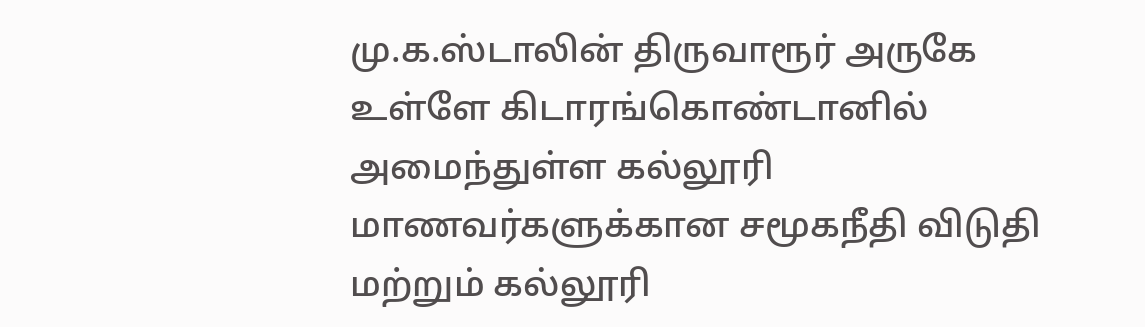மு.க.ஸ்டாலின் திருவாரூர் அருகே உள்ளே கிடாரங்கொண்டானில் அமைந்துள்ள கல்லூரி மாணவர்களுக்கான சமூகநீதி விடுதி மற்றும் கல்லூரி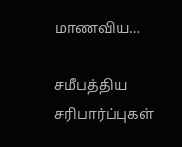மாணவிய…

சமீபத்திய சரிபார்ப்புகள்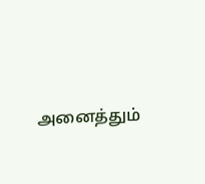அனைத்தும்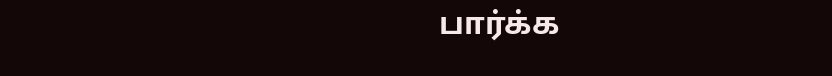பார்க்க